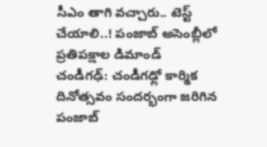సీఎం తాగి వచ్చారు.. టెస్ట్ చేయాలి..! పంజాబ్ అసెంబ్లీలో ప్రతిపక్షాల డిమాండ్
చండీగఢ్: చండీగఢ్లో కార్మిక దినోత్సవం సందర్భంగా జరిగిన పంజాబ్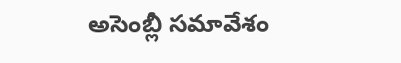అసెంబ్లీ సమావేశం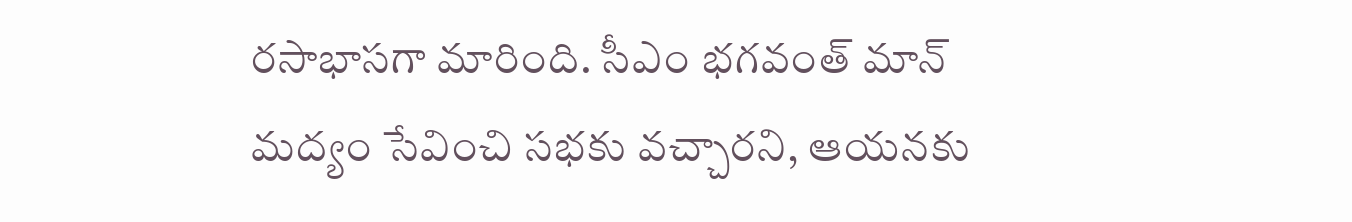రసాభాసగా మారింది. సీఎం భగవంత్ మాన్ మద్యం సేవించి సభకు వచ్చారని, ఆయనకు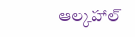ఆల్కహాల్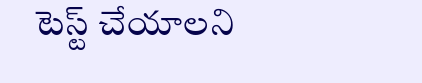టెస్ట్ చేయాలని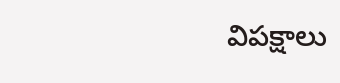విపక్షాలు